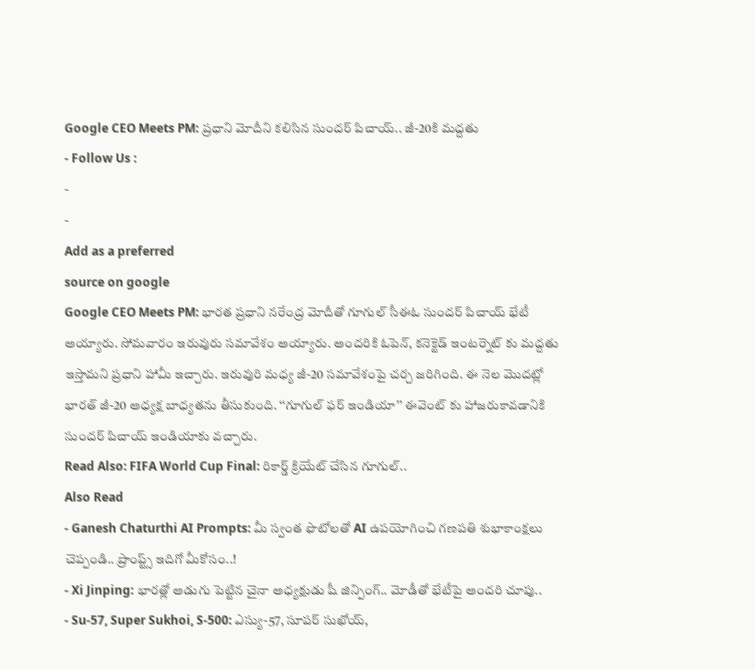Google CEO Meets PM: ప్రధాని మోదీని కలిసిన సుందర్ పిచాయ్.. జీ-20కి మద్దతు
- Follow Us :
-
-
Add as a preferred
source on google
Google CEO Meets PM: భారత ప్రధాని నరేంద్ర మోదీతో గూగుల్ సీఈఓ సుందర్ పిచాయ్ భేటీ అయ్యారు. సోమవారం ఇరువురు సమావేశం అయ్యారు. అందరికి ఓపెన్, కనెక్టెడ్ ఇంటర్నెట్ కు మద్దతు ఇస్తామని ప్రధాని హామీ ఇచ్చారు. ఇరువురి మధ్య జీ-20 సమావేశంపై చర్చ జరిగింది. ఈ నెల మొదట్లో భారత్ జీ-20 అధ్యక్ష బాధ్యతను తీసుకుంది. ‘‘గూగుల్ ఫర్ ఇండియా’’ ఈవెంట్ కు హాజరుకావడానికి సుందర్ పిచాయ్ ఇండియాకు వచ్చారు.
Read Also: FIFA World Cup Final: రికార్డ్ క్రియేట్ చేసిన గూగుల్..
Also Read
- Ganesh Chaturthi AI Prompts: మీ స్వంత ఫొటోలతో AI ఉపయోగించి గణపతి శుభాకాంక్షలు చెప్పండి.. ప్రాంప్ట్స్ ఇదిగో మీకోసం..!
- Xi Jinping: భారత్లో అడుగు పెట్టిన చైనా అధ్యక్షుడు షీ జిన్పింగ్.. మోడీతో భేటీపై అందరి చూపు..
- Su-57, Super Sukhoi, S-500: ఎస్యు-57, సూపర్ సుఖోయ్,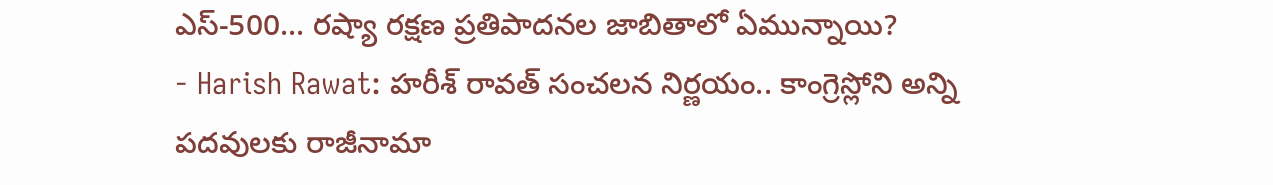ఎస్-500... రష్యా రక్షణ ప్రతిపాదనల జాబితాలో ఏమున్నాయి?
- Harish Rawat: హరీశ్ రావత్ సంచలన నిర్ణయం.. కాంగ్రెస్లోని అన్ని పదవులకు రాజీనామా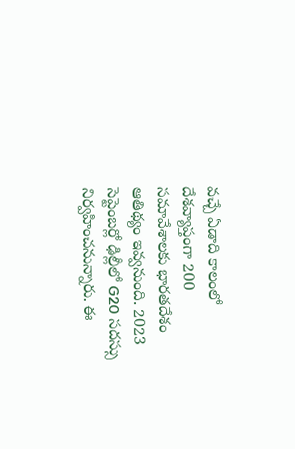వచ్చే ఏడాది కాలంలో దేశవ్యాప్తంగా 200 సమావేశాలకు భారతదేశం ఆతిథ్యం ఇవ్వనుంది. 2023 సెప్టెంబర్లో ఢిల్లీలో G20 సదస్సు నిర్వహించనున్నారు. ఈ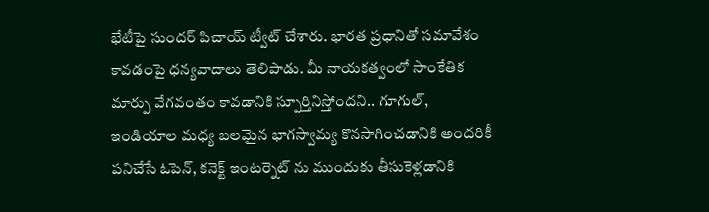భేటీపై సుందర్ పిచాయ్ ట్వీట్ చేశారు. భారత ప్రధానితో సమావేశం కావడంపై ధన్యవాదాలు తెలిపాడు. మీ నాయకత్వంలో సాంకేతిక మార్పు వేగవంతం కావడానికి స్పూర్తినిస్తోందని.. గూగుల్, ఇండియాల మధ్య బలమైన భాగస్వామ్య కొనసాగించడానికి అందరికీ పనిచేసే ఓపెన్, కనెక్ట్ ఇంటర్నెట్ ను ముందుకు తీసుకెళ్లడానికి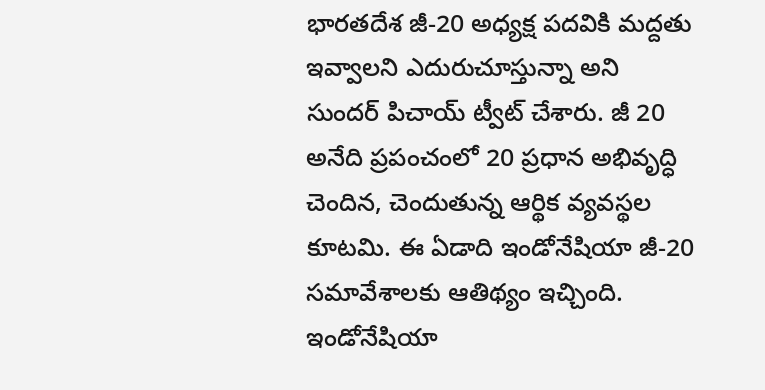భారతదేశ జీ-20 అధ్యక్ష పదవికి మద్దతు ఇవ్వాలని ఎదురుచూస్తున్నా అని సుందర్ పిచాయ్ ట్వీట్ చేశారు. జీ 20 అనేది ప్రపంచంలో 20 ప్రధాన అభివృద్ధి చెందిన, చెందుతున్న ఆర్థిక వ్యవస్థల కూటమి. ఈ ఏడాది ఇండోనేషియా జీ-20 సమావేశాలకు ఆతిథ్యం ఇచ్చింది. ఇండోనేషియా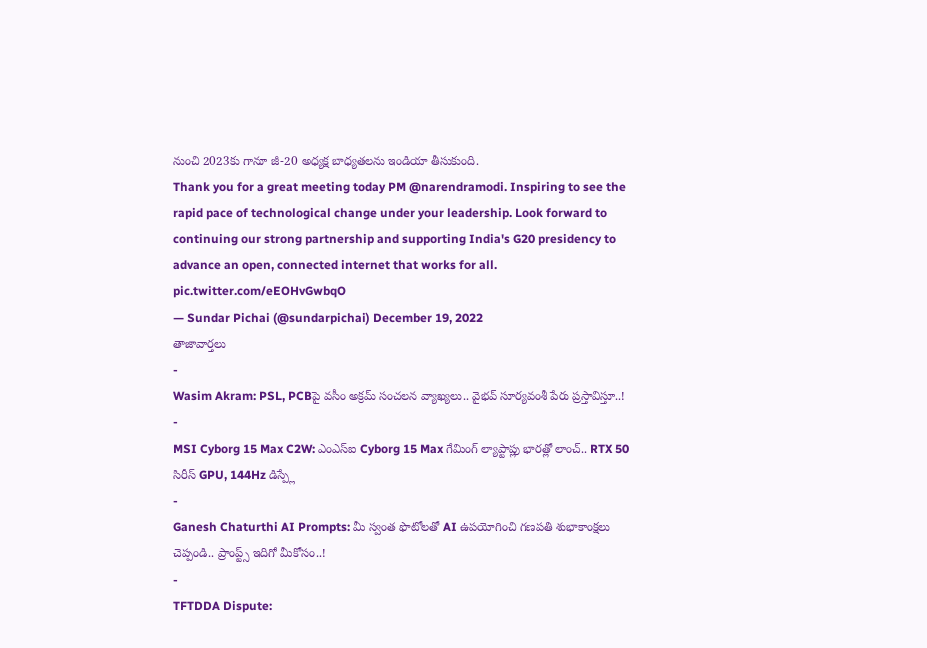నుంచి 2023కు గానూ జీ-20 అధ్యక్ష బాధ్యతలను ఇండియా తీసుకుంది.
Thank you for a great meeting today PM @narendramodi. Inspiring to see the rapid pace of technological change under your leadership. Look forward to continuing our strong partnership and supporting India's G20 presidency to advance an open, connected internet that works for all. pic.twitter.com/eEOHvGwbqO
— Sundar Pichai (@sundarpichai) December 19, 2022
తాజావార్తలు
-
Wasim Akram: PSL, PCBపై వసీం అక్రమ్ సంచలన వ్యాఖ్యలు.. వైభవ్ సూర్యవంశీ పేరు ప్రస్తావిస్తూ..!
-
MSI Cyborg 15 Max C2W: ఎంఎస్ఐ Cyborg 15 Max గేమింగ్ ల్యాప్టాప్లు భారత్లో లాంచ్.. RTX 50 సిరీస్ GPU, 144Hz డిస్ప్లే
-
Ganesh Chaturthi AI Prompts: మీ స్వంత ఫొటోలతో AI ఉపయోగించి గణపతి శుభాకాంక్షలు చెప్పండి.. ప్రాంప్ట్స్ ఇదిగో మీకోసం..!
-
TFTDDA Dispute: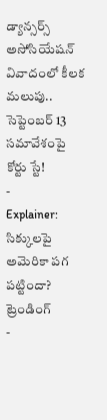డ్యాన్సర్స్ అసోసియేషన్ వివాదంలో కీలక మలుపు.. సెప్టెంబర్ 13 సమావేశంపై కోర్టు స్టే!
-
Explainer: సిక్కులపై అమెరికా పగ పట్టిందా?
ట్రెండింగ్
-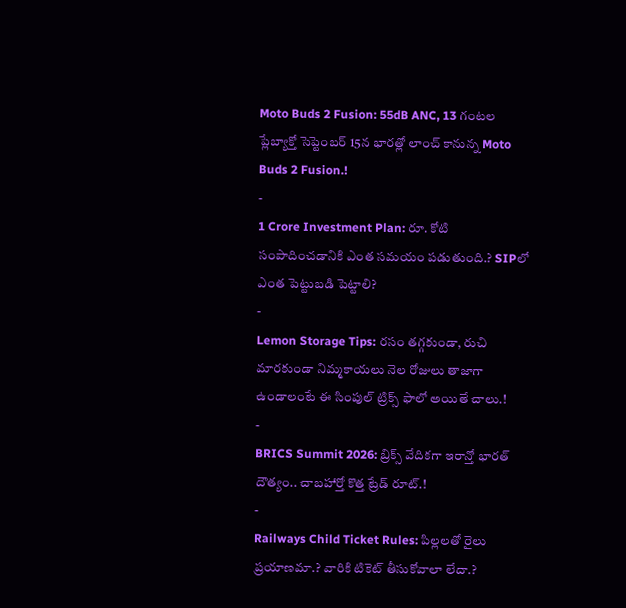Moto Buds 2 Fusion: 55dB ANC, 13 గంటల ప్లేబ్యాక్తో సెప్టెంబర్ 15న భారత్లో లాంచ్ కానున్న Moto Buds 2 Fusion.!
-
1 Crore Investment Plan: రూ. కోటి సంపాదించడానికి ఎంత సమయం పడుతుంది.? SIPలో ఎంత పెట్టుబడి పెట్టాలి?
-
Lemon Storage Tips: రసం తగ్గకుండా, రుచి మారకుండా నిమ్మకాయలు నెల రోజులు తాజాగా ఉండాలంటే ఈ సింపుల్ ట్రిక్స్ ఫాలో అయితే చాలు.!
-
BRICS Summit 2026: బ్రిక్స్ వేదికగా ఇరాన్తో భారత్ దౌత్యం.. చాబహార్తో కొత్త ట్రేడ్ రూట్.!
-
Railways Child Ticket Rules: పిల్లలతో రైలు ప్రయాణమా.? వారికి టికెట్ తీసుకోవాలా లేదా.?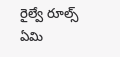రైల్వే రూల్స్ ఏమి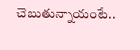చెబుతున్నాయంటే..